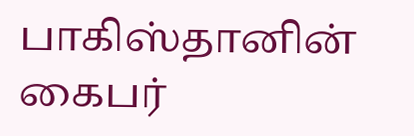பாகிஸ்தானின் கைபர்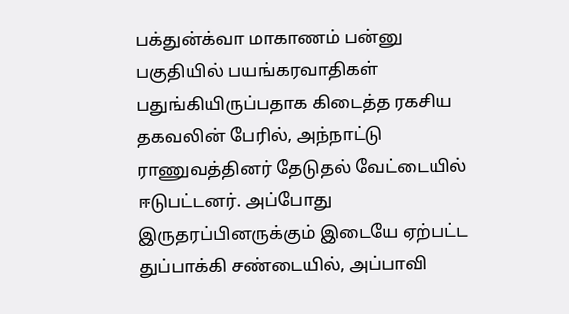பக்துன்க்வா மாகாணம் பன்னு பகுதியில் பயங்கரவாதிகள் பதுங்கியிருப்பதாக கிடைத்த ரகசிய தகவலின் பேரில், அந்நாட்டு ராணுவத்தினர் தேடுதல் வேட்டையில் ஈடுபட்டனர். அப்போது இருதரப்பினருக்கும் இடையே ஏற்பட்ட துப்பாக்கி சண்டையில், அப்பாவி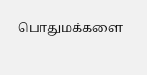பொதுமக்களை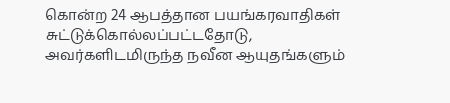கொன்ற 24 ஆபத்தான பயங்கரவாதிகள் சுட்டுக்கொல்லப்பட்டதோடு, அவர்களிடமிருந்த நவீன ஆயுதங்களும்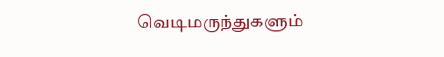வெடிமருந்துகளும்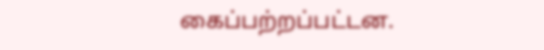கைப்பற்றப்பட்டன.